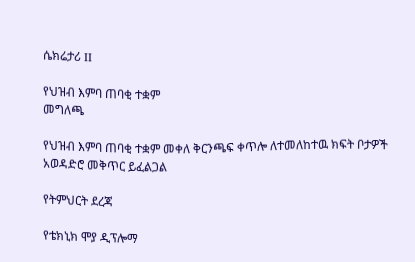ሴክሬታሪ II

የህዝብ እምባ ጠባቂ ተቋም
መግለጫ

የህዝብ እምባ ጠባቂ ተቋም መቀለ ቅርንጫፍ ቀጥሎ ለተመለከተዉ ክፍት ቦታዎች አወዳድሮ መቅጥር ይፈልጋል

የትምህርት ደረጃ

የቴክኒክ ሞያ ዲፕሎማ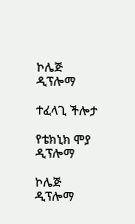ኮሌጅ ዲፕሎማ

ተፈላጊ ችሎታ

የቴክኒክ ሞያ ዲፕሎማ

ኮሌጅ ዲፕሎማ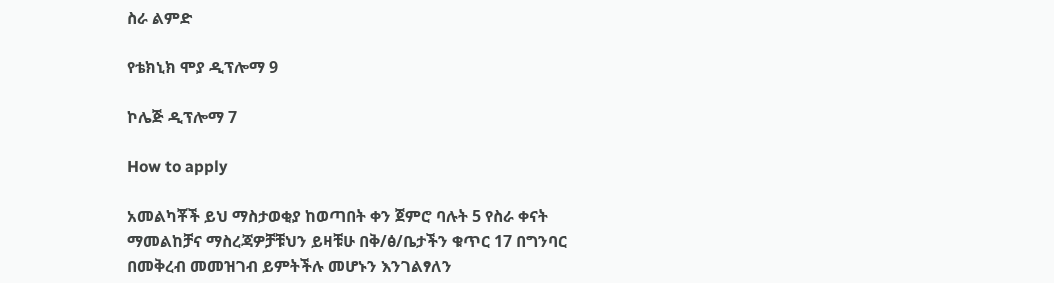ስራ ልምድ

የቴክኒክ ሞያ ዲፕሎማ 9

ኮሌጅ ዲፕሎማ 7

How to apply

አመልካቾች ይህ ማስታወቂያ ከወጣበት ቀን ጀምሮ ባሉት 5 የስራ ቀናት ማመልከቻና ማስረጃዎቻቹህን ይዛቹሁ በቅ/ፅ/ቤታችን ቁጥር 17 በግንባር በመቅረብ መመዝገብ ይምትችሉ መሆኑን እንገልፃለን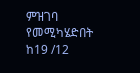ምዝገባ የመሚካሄድበት ከ19 /12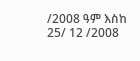/2008 ዓም እስከ 25/ 12 /2008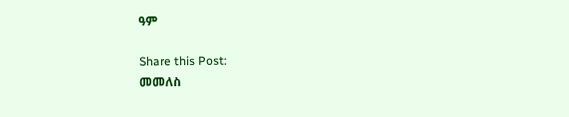ዓም

Share this Post:
መመለስ